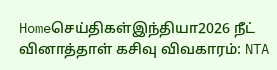Homeசெய்திகள்இந்தியா2026 நீட் வினாத்தாள் கசிவு விவகாரம்: NTA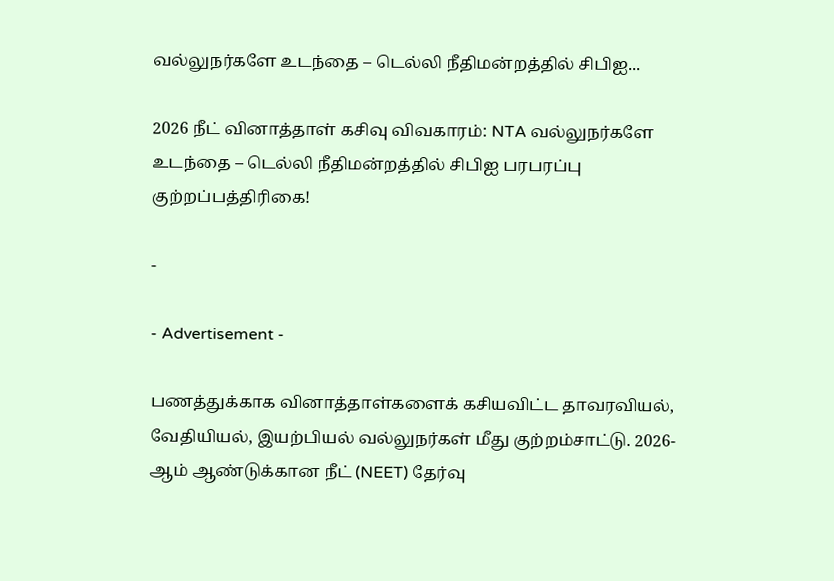வல்லுநர்களே உடந்தை – டெல்லி நீதிமன்றத்தில் சிபிஐ...

2026 நீட் வினாத்தாள் கசிவு விவகாரம்: NTA வல்லுநர்களே உடந்தை – டெல்லி நீதிமன்றத்தில் சிபிஐ பரபரப்பு குற்றப்பத்திரிகை!

-

- Advertisement -

பணத்துக்காக வினாத்தாள்களைக் கசியவிட்ட தாவரவியல், வேதியியல், இயற்பியல் வல்லுநர்கள் மீது குற்றம்சாட்டு. 2026-ஆம் ஆண்டுக்கான நீட் (NEET) தேர்வு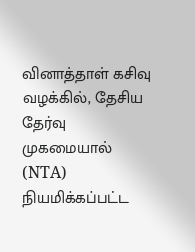வினாத்தாள் கசிவு வழக்கில், தேசிய தேர்வு முகமையால் (NTA) நியமிக்கப்பட்ட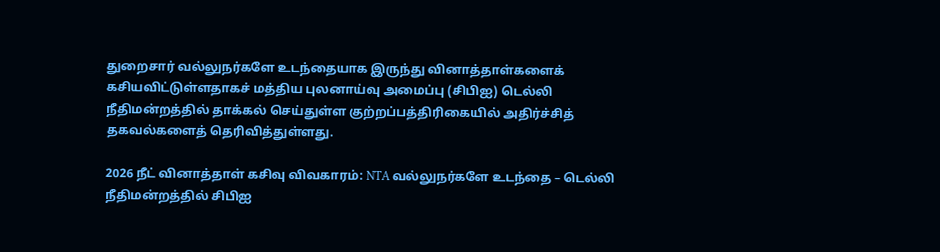துறைசார் வல்லுநர்களே உடந்தையாக இருந்து வினாத்தாள்களைக் கசியவிட்டுள்ளதாகச் மத்திய புலனாய்வு அமைப்பு (சிபிஐ) டெல்லி நீதிமன்றத்தில் தாக்கல் செய்துள்ள குற்றப்பத்திரிகையில் அதிர்ச்சித் தகவல்களைத் தெரிவித்துள்ளது.

2026 நீட் வினாத்தாள் கசிவு விவகாரம்: NTA வல்லுநர்களே உடந்தை – டெல்லி நீதிமன்றத்தில் சிபிஐ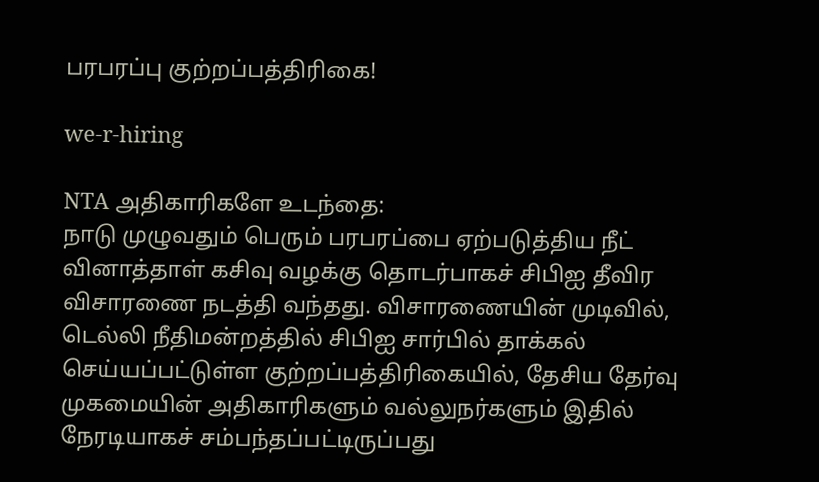பரபரப்பு குற்றப்பத்திரிகை!

we-r-hiring

NTA அதிகாரிகளே உடந்தை:
நாடு முழுவதும் பெரும் பரபரப்பை ஏற்படுத்திய நீட் வினாத்தாள் கசிவு வழக்கு தொடர்பாகச் சிபிஐ தீவிர விசாரணை நடத்தி வந்தது. விசாரணையின் முடிவில், டெல்லி நீதிமன்றத்தில் சிபிஐ சார்பில் தாக்கல் செய்யப்பட்டுள்ள குற்றப்பத்திரிகையில், தேசிய தேர்வு முகமையின் அதிகாரிகளும் வல்லுநர்களும் இதில் நேரடியாகச் சம்பந்தப்பட்டிருப்பது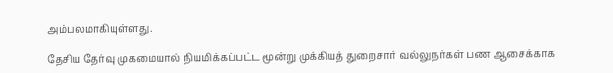அம்பலமாகியுள்ளது.

தேசிய தேர்வு முகமையால் நியமிக்கப்பட்ட மூன்று முக்கியத் துறைசார் வல்லுநர்கள் பண ஆசைக்காக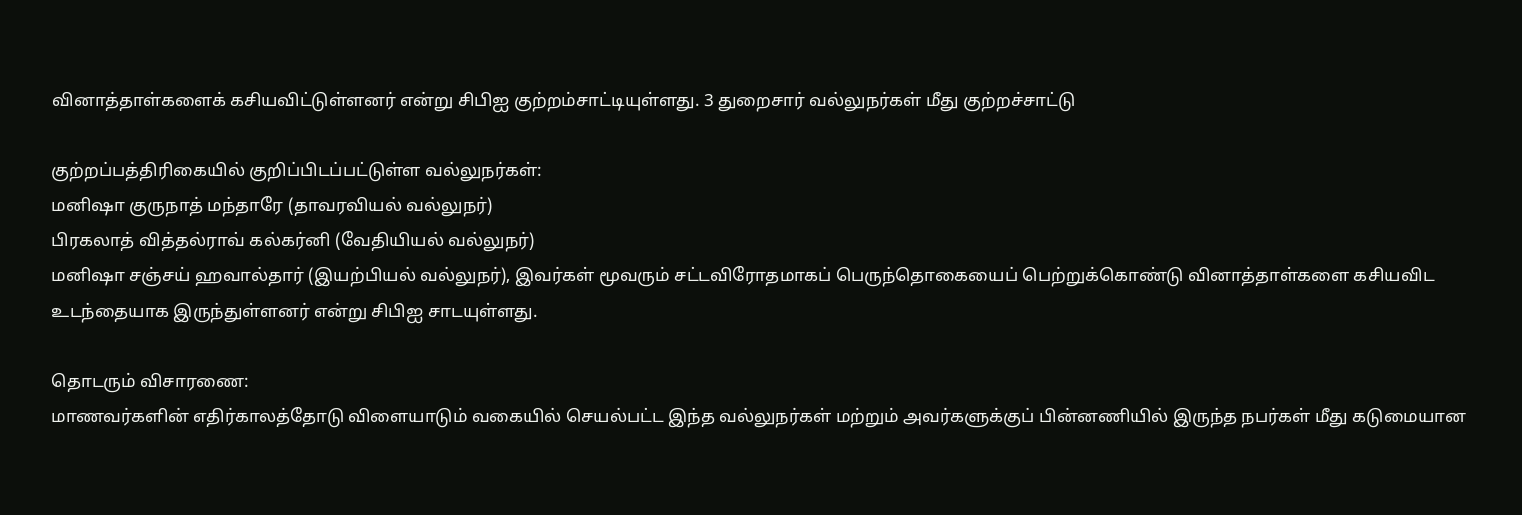வினாத்தாள்களைக் கசியவிட்டுள்ளனர் என்று சிபிஐ குற்றம்சாட்டியுள்ளது. 3 துறைசார் வல்லுநர்கள் மீது குற்றச்சாட்டு

குற்றப்பத்திரிகையில் குறிப்பிடப்பட்டுள்ள வல்லுநர்கள்:
மனிஷா குருநாத் மந்தாரே (தாவரவியல் வல்லுநர்)
பிரகலாத் வித்தல்ராவ் கல்கர்னி (வேதியியல் வல்லுநர்)
மனிஷா சஞ்சய் ஹவால்தார் (இயற்பியல் வல்லுநர்), இவர்கள் மூவரும் சட்டவிரோதமாகப் பெருந்தொகையைப் பெற்றுக்கொண்டு வினாத்தாள்களை கசியவிட உடந்தையாக இருந்துள்ளனர் என்று சிபிஐ சாடயுள்ளது.

தொடரும் விசாரணை:
மாணவர்களின் எதிர்காலத்தோடு விளையாடும் வகையில் செயல்பட்ட இந்த வல்லுநர்கள் மற்றும் அவர்களுக்குப் பின்னணியில் இருந்த நபர்கள் மீது கடுமையான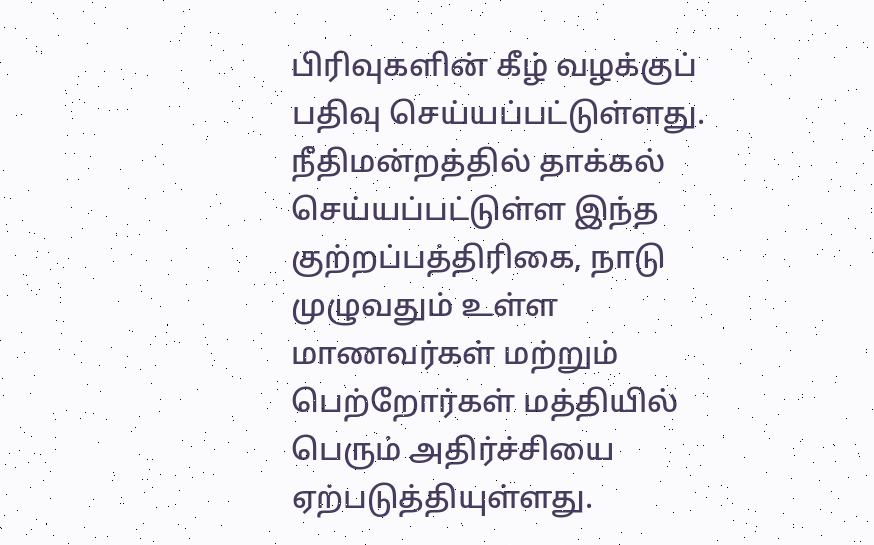பிரிவுகளின் கீழ் வழக்குப் பதிவு செய்யப்பட்டுள்ளது. நீதிமன்றத்தில் தாக்கல் செய்யப்பட்டுள்ள இந்த குற்றப்பத்திரிகை, நாடு முழுவதும் உள்ள மாணவர்கள் மற்றும் பெற்றோர்கள் மத்தியில் பெரும் அதிர்ச்சியை ஏற்படுத்தியுள்ளது.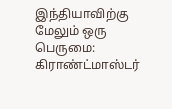இந்தியாவிற்கு மேலும் ஒரு பெருமை: கிராண்ட்மாஸ்டர்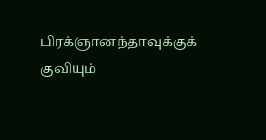பிரக்ஞானந்தாவுக்குக் குவியும்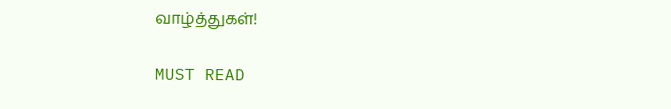வாழ்த்துகள்!

MUST READ